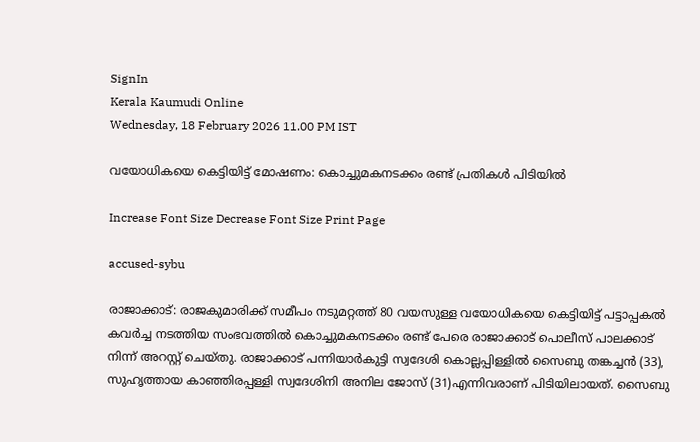SignIn
Kerala Kaumudi Online
Wednesday, 18 February 2026 11.00 PM IST

വയോധികയെ കെട്ടിയിട്ട് മോഷണം: കൊച്ചുമകനടക്കം രണ്ട് പ്രതികൾ പിടിയിൽ

Increase Font Size Decrease Font Size Print Page

accused-sybu

രാജാക്കാട്: രാജകുമാരിക്ക് സമീപം നടുമറ്റത്ത് 80 വയസുള്ള വയോധികയെ കെട്ടിയിട്ട് പട്ടാപ്പകൽ കവർച്ച നടത്തിയ സംഭവത്തിൽ കൊച്ചുമകനടക്കം രണ്ട് പേരെ രാജാക്കാട് പൊലീസ് പാലക്കാട് നിന്ന് അറസ്റ്റ് ചെയ്തു. രാജാക്കാട് പന്നിയാർകുട്ടി സ്വദേശി കൊല്ലപ്പിള്ളിൽ സൈബു തങ്കച്ചൻ (33), സുഹൃത്തായ കാഞ്ഞിരപ്പള്ളി സ്വദേശിനി അനില ജോസ് (31)എന്നിവരാണ് പിടിയിലായത്. സൈബു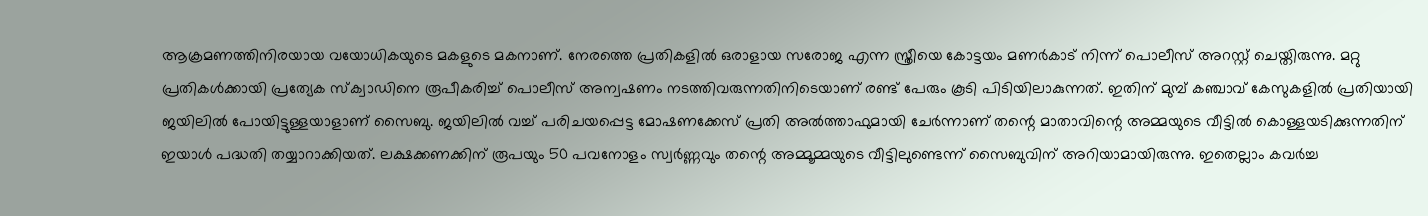ആക്രമണത്തിനിരയായ വയോധികയുടെ മകളുടെ മകനാണ്. നേരത്തെ പ്രതികളിൽ ഒരാളായ സരോജ എന്ന സ്ത്രീയെ കോട്ടയം മണർകാട് നിന്ന് പൊലീസ് അറസ്റ്റ് ചെയ്തിരുന്നു. മറ്റു പ്രതികൾക്കായി പ്രത്യേക സ്‌ക്വാഡിനെ രൂപീകരിച്ച് പൊലീസ് അന്വഷണം നടത്തിവരുന്നതിനിടെയാണ് രണ്ട് പേരും കൂടി പിടിയിലാകുന്നത്. ഇതിന് മുമ്പ് കഞ്ചാവ് കേസുകളിൽ പ്രതിയായി ജയിലിൽ പോയിട്ടുള്ളയാളാണ് സൈബു. ജയിലിൽ വച്ച് പരിചയപ്പെട്ട മോഷണക്കേസ് പ്രതി അൽത്താഫുമായി ചേർന്നാണ് തന്റെ മാതാവിന്റെ അമ്മയുടെ വീട്ടിൽ കൊള്ളയടിക്കുന്നതിന് ഇയാൾ പദ്ധതി തയ്യാറാക്കിയത്. ലക്ഷക്കണക്കിന് രൂപയും 50 പവനോളം സ്വർണ്ണവും തന്റെ അമ്മൂമ്മയുടെ വീട്ടിലുണ്ടെന്ന്‌ സൈബുവിന് അറിയാമായിരുന്നു. ഇതെല്ലാം കവർച്ച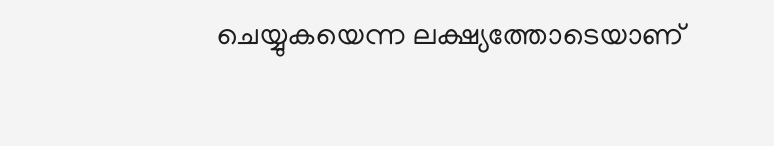ചെയ്യുകയെന്ന ലക്ഷ്യത്തോടെയാണ്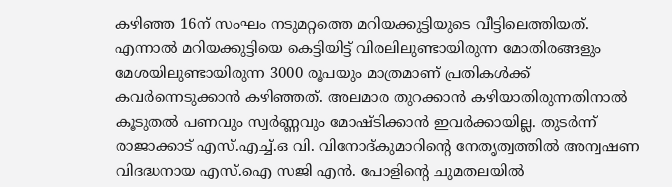കഴിഞ്ഞ 16ന് സംഘം നടുമറ്റത്തെ മറിയക്കുട്ടിയുടെ വീട്ടിലെത്തിയത്. എന്നാൽ മറിയക്കുട്ടിയെ കെട്ടിയിട്ട് വിരലിലുണ്ടായിരുന്ന മോതിരങ്ങളും മേശയിലുണ്ടായിരുന്ന 3000 രൂപയും മാത്രമാണ് പ്രതികൾക്ക് കവർന്നെടുക്കാൻ കഴിഞ്ഞത്. അലമാര തുറക്കാൻ കഴിയാതിരുന്നതിനാൽ കൂടുതൽ പണവും സ്വർണ്ണവും മോഷ്ടിക്കാൻ ഇവർക്കായില്ല. തുട‌ർന്ന് രാജാക്കാട് എസ്.എച്ച്.ഒ വി. വിനോദ്കുമാറിന്റെ നേതൃത്വത്തിൽ അന്വഷണ വിദദ്ധനായ എസ്.ഐ സജി എൻ. പോളിന്റെ ചുമതലയിൽ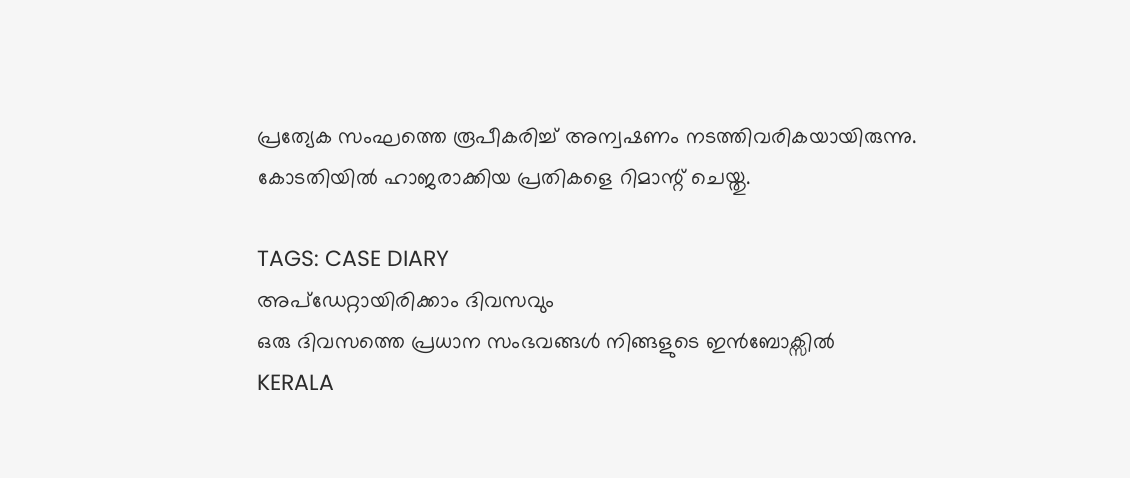പ്രത്യേക സംഘത്തെ രൂപീകരിച്ച് അന്വഷണം നടത്തിവരികയായിരുന്നു. കോടതിയിൽ ഹാജരാക്കിയ പ്രതികളെ റിമാന്റ് ചെയ്തു.

TAGS: CASE DIARY
അപ്ഡേറ്റായിരിക്കാം ദിവസവും
ഒരു ദിവസത്തെ പ്രധാന സംഭവങ്ങൾ നിങ്ങളുടെ ഇൻബോക്സിൽ
KERALA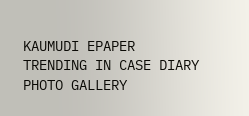KAUMUDI EPAPER
TRENDING IN CASE DIARY
PHOTO GALLERY